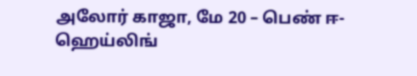அலோர் காஜா, மே 20 – பெண் ஈ-ஹெய்லிங்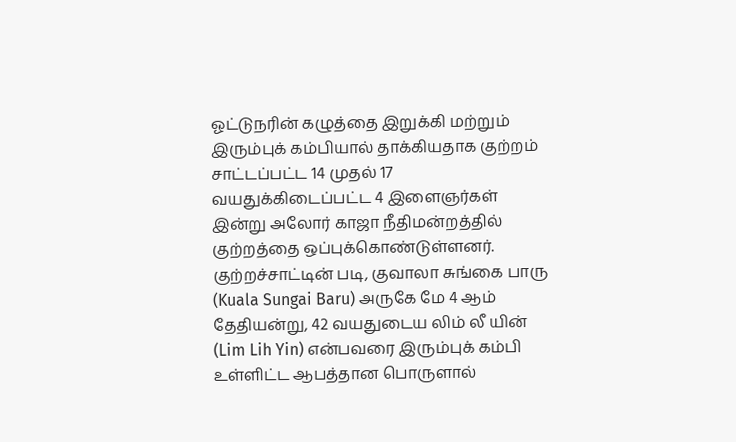ஓட்டுநரின் கழுத்தை இறுக்கி மற்றும் இரும்புக் கம்பியால் தாக்கியதாக குற்றம் சாட்டப்பட்ட 14 முதல் 17 வயதுக்கிடைப்பட்ட 4 இளைஞர்கள் இன்று அலோர் காஜா நீதிமன்றத்தில் குற்றத்தை ஒப்புக்கொண்டுள்ளனர்.
குற்றச்சாட்டின் படி, குவாலா சுங்கை பாரு (Kuala Sungai Baru) அருகே மே 4 ஆம் தேதியன்று, 42 வயதுடைய லிம் லீ யின் (Lim Lih Yin) என்பவரை இரும்புக் கம்பி உள்ளிட்ட ஆபத்தான பொருளால்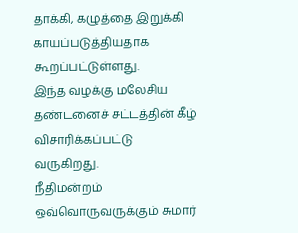தாக்கி, கழுத்தை இறுக்கி காயப்படுத்தியதாக கூறப்பட்டுள்ளது.
இந்த வழக்கு மலேசிய தண்டனைச் சட்டத்தின் கீழ் விசாரிக்கப்பட்டு வருகிறது.
நீதிமன்றம் ஒவ்வொருவருக்கும் சுமார்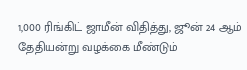1,000 ரிங்கிட் ஜாமீன் விதித்து, ஜூன் 24 ஆம் தேதியன்று வழக்கை மீண்டும்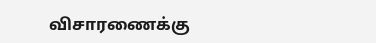விசாரணைக்கு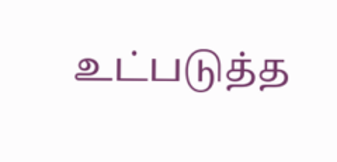உட்படுத்த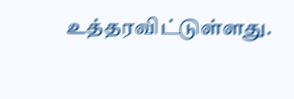உத்தரவிட்டுள்ளது.